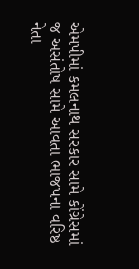એમપીમાં કમલનાથ સરકાર સામે કોંગ્રેસમાં જ અસંતોષ સામે આવતા ભાજપના વરિષ્ઠ નેતા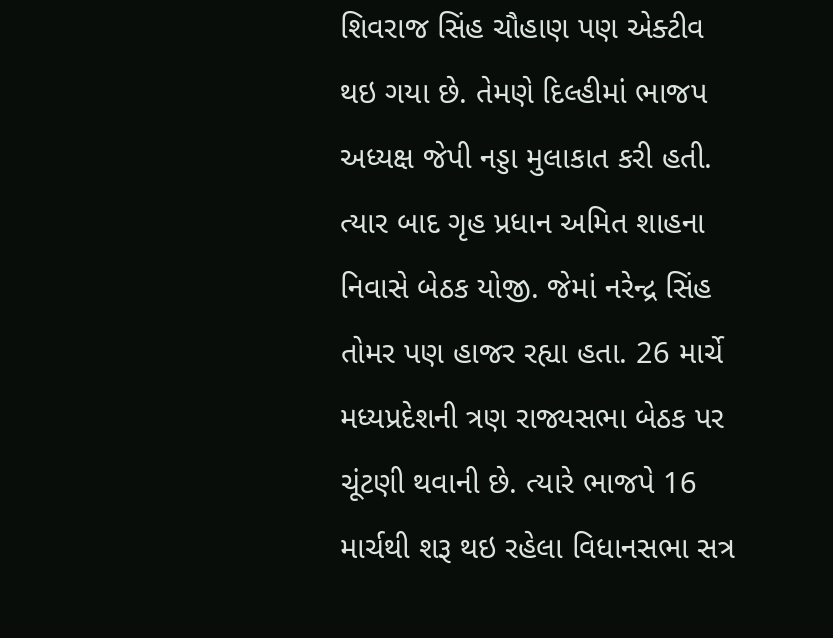શિવરાજ સિંહ ચૌહાણ પણ એક્ટીવ થઇ ગયા છે. તેમણે દિલ્હીમાં ભાજપ અધ્યક્ષ જેપી નડ્ડા મુલાકાત કરી હતી. ત્યાર બાદ ગૃહ પ્રધાન અમિત શાહના નિવાસે બેઠક યોજી. જેમાં નરેન્દ્ર સિંહ તોમર પણ હાજર રહ્યા હતા. 26 માર્ચે મધ્યપ્રદેશની ત્રણ રાજ્યસભા બેઠક પર ચૂંટણી થવાની છે. ત્યારે ભાજપે 16 માર્ચથી શરૂ થઇ રહેલા વિધાનસભા સત્ર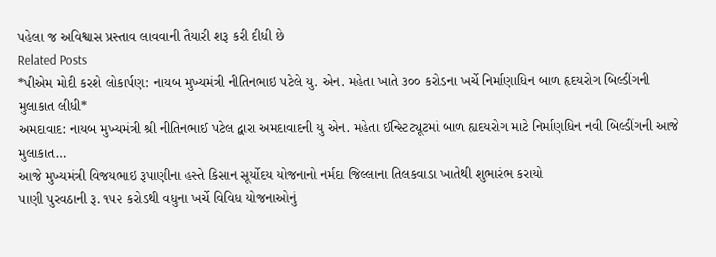પહેલા જ અવિશ્વાસ પ્રસ્તાવ લાવવાની તૈયારી શરૂ કરી દીધી છે
Related Posts
*પીએમ મોદી કરશે લોકાર્પણ: નાયબ મુખ્યમંત્રી નીતિનભાઇ પટેલે યુ. એન. મહેતા ખાતે ૩૦૦ કરોડના ખર્ચે નિર્માણાધિન બાળ હૃદયરોગ બિલ્ડીંગની મુલાકાત લીધી*
અમદાવાદ: નાયબ મુખ્યમંત્રી શ્રી નીતિનભાઈ પટેલ દ્વારા અમદાવાદની યુ એન. મહેતા ઈન્સ્ટિટ્યૂટમાં બાળ હ્યદયરોગ માટે નિર્માણધિન નવી બિલ્ડીંગની આજે મુલાકાત…
આજે મુખ્યમંત્રી વિજયભાઇ રૂપાણીના હસ્તે કિસાન સૂર્યોદય યોજનાનો નર્મદા જિલ્લાના તિલકવાડા ખાતેથી શુભારંભ કરાયો
પાણી પુરવઠાની રૂ. ૧૫૨ કરોડથી વધુના ખર્ચે વિવિધ યોજનાઓનું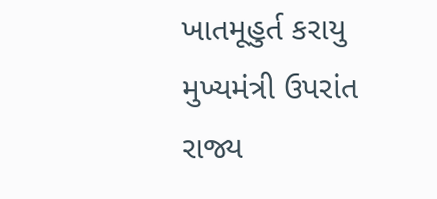ખાતમૂહુર્ત કરાયુ મુખ્યમંત્રી ઉપરાંત રાજ્ય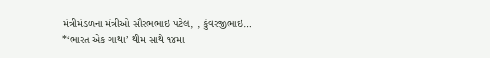મંત્રીમંડળના મંત્રીઓ સૌરભભાઇ પટેલ, , કુંવરજીભાઇ…
*‘ભારત એક ગાથા’ થીમ સાથે ૧૪મા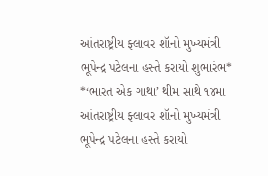આંતરાષ્ટ્રીય ફ્લાવર શૉનો મુખ્યમંત્રી ભૂપેન્દ્ર પટેલના હસ્તે કરાયો શુભારંભ*
*‘ભારત એક ગાથા’ થીમ સાથે ૧૪મા આંતરાષ્ટ્રીય ફ્લાવર શૉનો મુખ્યમંત્રી ભૂપેન્દ્ર પટેલના હસ્તે કરાયો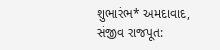શુભારંભ* અમદાવાદ, સંજીવ રાજપૂત: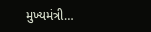મુખ્યમંત્રી…